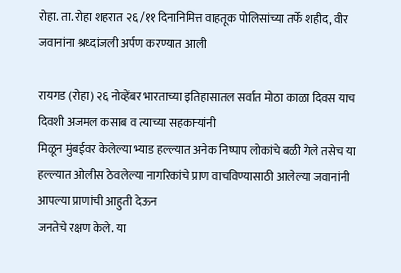रोहा. ता. रोहा शहरात २६ /११ दिनानिमित्त वाहतूक पोलिसांच्या तर्फे शहीद, वीर जवानांना श्रध्दांजली अर्पण करण्यात आली

रायगड (रोहा) २६ नोव्हेंबर भारताच्या इतिहासातल सर्वात मोठा काळा दिवस याच दिवशी अजमल कसाब व त्याच्या सहकाऱ्यांनी
मिळून मुंबईवर केलेल्या भ्याड हल्ल्यात अनेक निष्पाप लोकांचे बळी गेले तसेच या हल्ल्यात ओलीस ठेवलेल्या नागरिकांचे प्राण वाचविण्यासाठी आलेल्या जवानांनी आपल्या प्राणांची आहुती देऊन
जनतेचे रक्षण केले. या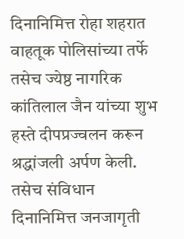दिनानिमित्त रोहा शहरात वाहतूक पोलिसांच्या तर्फे तसेच ज्येष्ठ नागरिक कांतिलाल जैन यांच्या शुभ हस्ते दीपप्रज्वलन करून श्रद्धांजली अर्पण केली. तसेच संविधान दिनानिमित्त जनजागृती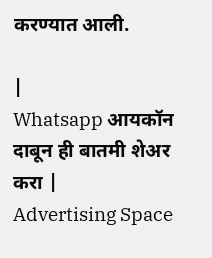करण्यात आली.

|
Whatsapp आयकॉन दाबून ही बातमी शेअर करा |
Advertising Space